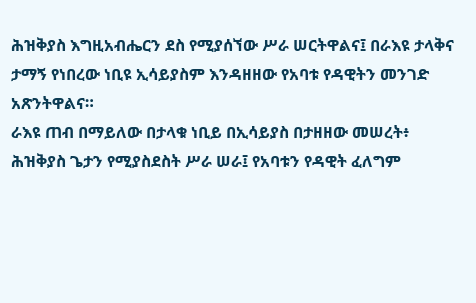ሕዝቅያስ እግዚአብሔርን ደስ የሚያሰኘው ሥራ ሠርትዋልና፤ በራእዩ ታላቅና ታማኝ የነበረው ነቢዩ ኢሳይያስም እንዳዘዘው የአባቱ የዳዊትን መንገድ አጽንትዋልና።
ራእዩ ጠብ በማይለው በታላቁ ነቢይ በኢሳይያስ በታዘዘው መሠረት፥ ሕዝቅያስ ጌታን የሚያስደስት ሥራ ሠራ፤ የአባቱን የዳዊት ፈለግም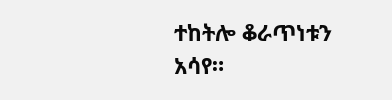ተከትሎ ቆራጥነቱን አሳየ።